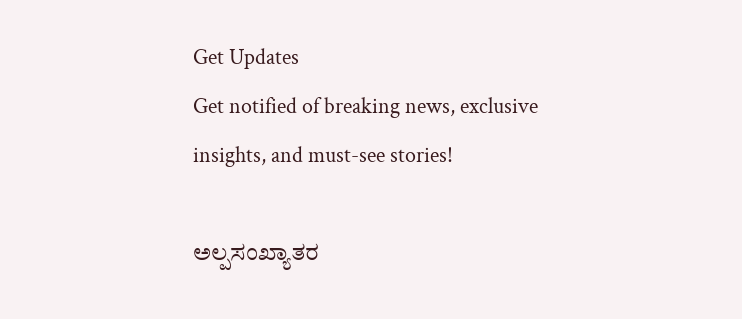Get Updates
Get notified of breaking news, exclusive insights, and must-see stories!

ಅಲ್ಪಸಂಖ್ಯಾತರ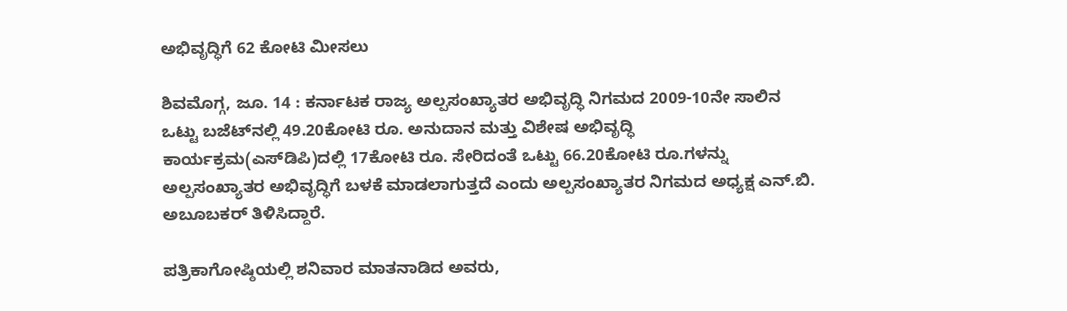ಅಭಿವೃದ್ಧಿಗೆ 62 ಕೋಟಿ ಮೀಸಲು

ಶಿವಮೊಗ್ಗ, ಜೂ. 14 : ಕರ್ನಾಟಕ ರಾಜ್ಯ ಅಲ್ಪಸಂಖ್ಯಾತರ ಅಭಿವೃದ್ಧಿ ನಿಗಮದ 2009-10ನೇ ಸಾಲಿನ ಒಟ್ಟು ಬಜೆಟ್‌ನಲ್ಲಿ 49.20ಕೋಟಿ ರೂ. ಅನುದಾನ ಮತ್ತು ವಿಶೇಷ ಅಭಿವೃದ್ಧಿ ಕಾರ್ಯಕ್ರಮ(ಎಸ್‌ಡಿಪಿ)ದಲ್ಲಿ 17ಕೋಟಿ ರೂ. ಸೇರಿದಂತೆ ಒಟ್ಟು 66.20ಕೋಟಿ ರೂ.ಗಳನ್ನು ಅಲ್ಪಸಂಖ್ಯಾತರ ಅಭಿವೃದ್ಧಿಗೆ ಬಳಕೆ ಮಾಡಲಾಗುತ್ತದೆ ಎಂದು ಅಲ್ಪಸಂಖ್ಯಾತರ ನಿಗಮದ ಅಧ್ಯಕ್ಷ ಎನ್.ಬಿ. ಅಬೂಬಕರ್ ತಿಳಿಸಿದ್ದಾರೆ.

ಪತ್ರಿಕಾಗೋಷ್ಠಿಯಲ್ಲಿ ಶನಿವಾರ ಮಾತನಾಡಿದ ಅವರು,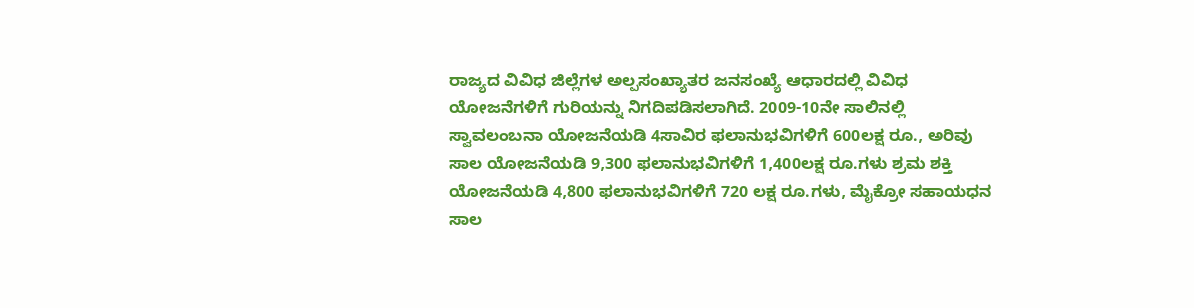ರಾಜ್ಯದ ವಿವಿಧ ಜಿಲ್ಲೆಗಳ ಅಲ್ಪಸಂಖ್ಯಾತರ ಜನಸಂಖ್ಯೆ ಆಧಾರದಲ್ಲಿ ವಿವಿಧ ಯೋಜನೆಗಳಿಗೆ ಗುರಿಯನ್ನು ನಿಗದಿಪಡಿಸಲಾಗಿದೆ. 2009-10ನೇ ಸಾಲಿನಲ್ಲಿ ಸ್ವಾವಲಂಬನಾ ಯೋಜನೆಯಡಿ 4ಸಾವಿರ ಫಲಾನುಭವಿಗಳಿಗೆ 600ಲಕ್ಷ ರೂ., ಅರಿವು ಸಾಲ ಯೋಜನೆಯಡಿ 9,300 ಫಲಾನುಭವಿಗಳಿಗೆ 1,400ಲಕ್ಷ ರೂ.ಗಳು ಶ್ರಮ ಶಕ್ತಿ ಯೋಜನೆಯಡಿ 4,800 ಫಲಾನುಭವಿಗಳಿಗೆ 720 ಲಕ್ಷ ರೂ.ಗಳು, ಮೈಕ್ರೋ ಸಹಾಯಧನ ಸಾಲ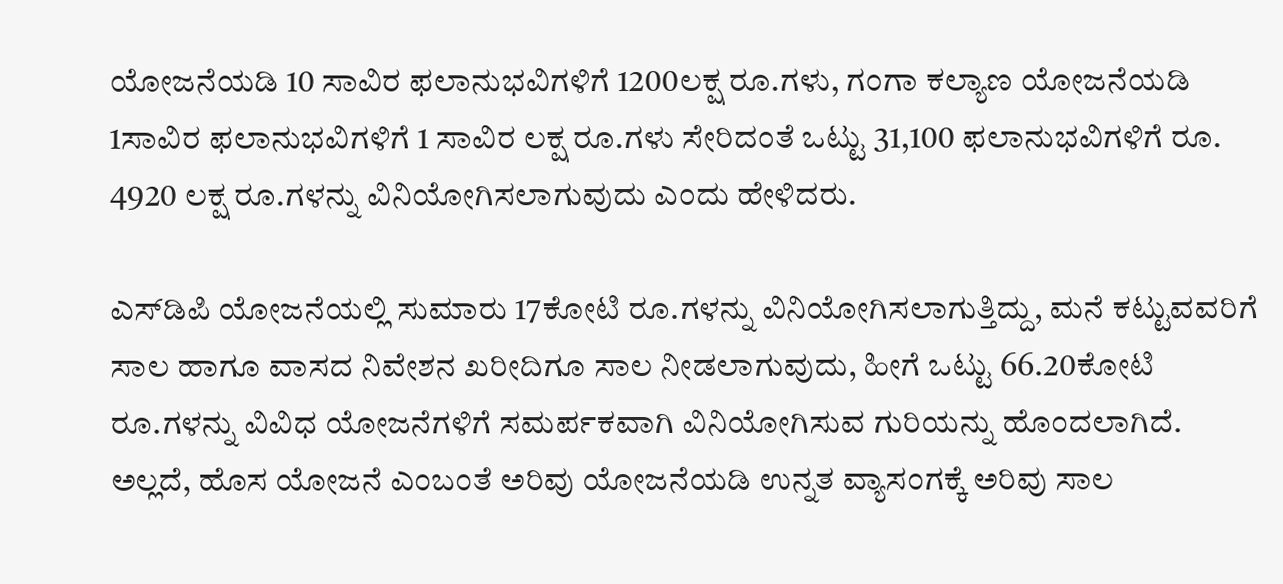ಯೋಜನೆಯಡಿ 10 ಸಾವಿರ ಫಲಾನುಭವಿಗಳಿಗೆ 1200ಲಕ್ಷ ರೂ.ಗಳು, ಗಂಗಾ ಕಲ್ಯಾಣ ಯೋಜನೆಯಡಿ 1ಸಾವಿರ ಫಲಾನುಭವಿಗಳಿಗೆ 1 ಸಾವಿರ ಲಕ್ಷ ರೂ.ಗಳು ಸೇರಿದಂತೆ ಒಟ್ಟು 31,100 ಫಲಾನುಭವಿಗಳಿಗೆ ರೂ. 4920 ಲಕ್ಷ ರೂ.ಗಳನ್ನು ವಿನಿಯೋಗಿಸಲಾಗುವುದು ಎಂದು ಹೇಳಿದರು.

ಎಸ್‌ಡಿಪಿ ಯೋಜನೆಯಲ್ಲಿ ಸುಮಾರು 17ಕೋಟಿ ರೂ.ಗಳನ್ನು ವಿನಿಯೋಗಿಸಲಾಗುತ್ತಿದ್ದು, ಮನೆ ಕಟ್ಟುವವರಿಗೆ ಸಾಲ ಹಾಗೂ ವಾಸದ ನಿವೇಶನ ಖರೀದಿಗೂ ಸಾಲ ನೀಡಲಾಗುವುದು, ಹೀಗೆ ಒಟ್ಟು 66.20ಕೋಟಿ ರೂ.ಗಳನ್ನು ವಿವಿಧ ಯೋಜನೆಗಳಿಗೆ ಸಮರ್ಪಕವಾಗಿ ವಿನಿಯೋಗಿಸುವ ಗುರಿಯನ್ನು ಹೊಂದಲಾಗಿದೆ. ಅಲ್ಲದೆ, ಹೊಸ ಯೋಜನೆ ಎಂಬಂತೆ ಅರಿವು ಯೋಜನೆಯಡಿ ಉನ್ನತ ವ್ಯಾಸಂಗಕ್ಕೆ ಅರಿವು ಸಾಲ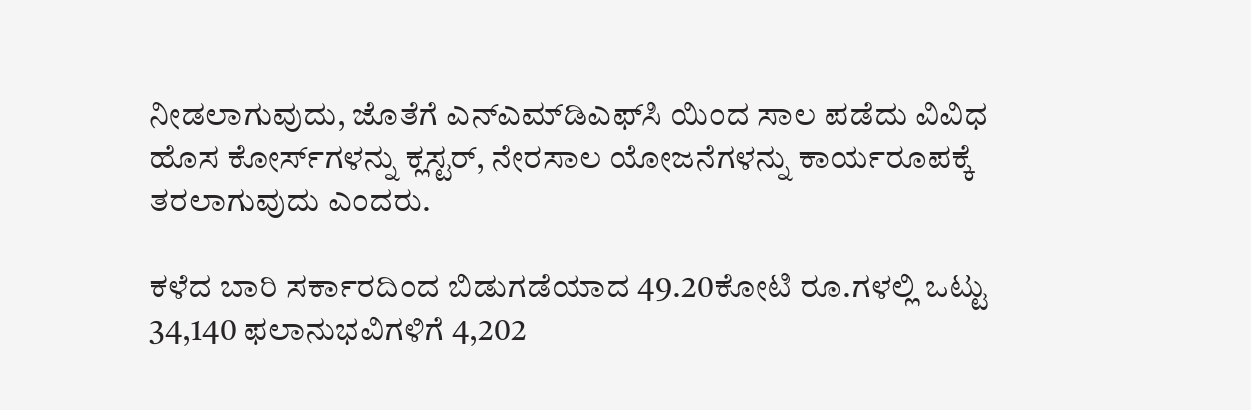ನೀಡಲಾಗುವುದು, ಜೊತೆಗೆ ಎನ್‌ಎಮ್‌ಡಿಎಫ್‌ಸಿ ಯಿಂದ ಸಾಲ ಪಡೆದು ವಿವಿಧ ಹೊಸ ಕೋರ್ಸ್‌ಗಳನ್ನು ಕ್ಲಸ್ಟರ್, ನೇರಸಾಲ ಯೋಜನೆಗಳನ್ನು ಕಾರ್ಯರೂಪಕ್ಕೆ ತರಲಾಗುವುದು ಎಂದರು.

ಕಳೆದ ಬಾರಿ ಸರ್ಕಾರದಿಂದ ಬಿಡುಗಡೆಯಾದ 49.20ಕೋಟಿ ರೂ.ಗಳಲ್ಲಿ ಒಟ್ಟು 34,140 ಫಲಾನುಭವಿಗಳಿಗೆ 4,202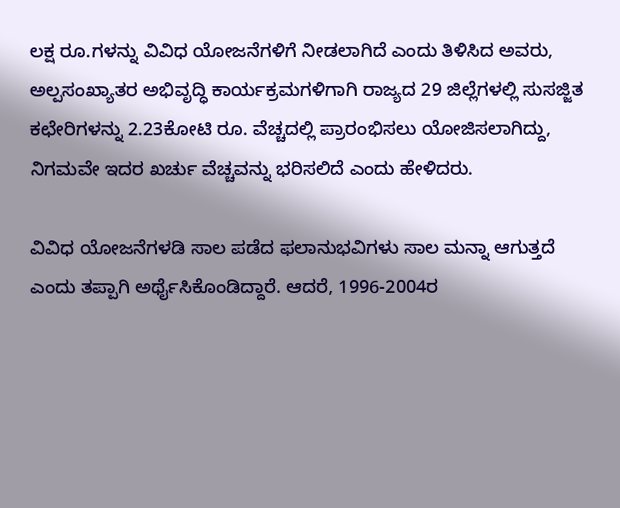ಲಕ್ಷ ರೂ.ಗಳನ್ನು ವಿವಿಧ ಯೋಜನೆಗಳಿಗೆ ನೀಡಲಾಗಿದೆ ಎಂದು ತಿಳಿಸಿದ ಅವರು, ಅಲ್ಪಸಂಖ್ಯಾತರ ಅಭಿವೃದ್ಧಿ ಕಾರ್ಯಕ್ರಮಗಳಿಗಾಗಿ ರಾಜ್ಯದ 29 ಜಿಲ್ಲೆಗಳಲ್ಲಿ ಸುಸಜ್ಜಿತ ಕಛೇರಿಗಳನ್ನು 2.23ಕೋಟಿ ರೂ. ವೆಚ್ಚದಲ್ಲಿ ಪ್ರಾರಂಭಿಸಲು ಯೋಜಿಸಲಾಗಿದ್ದು, ನಿಗಮವೇ ಇದರ ಖರ್ಚು ವೆಚ್ಚವನ್ನು ಭರಿಸಲಿದೆ ಎಂದು ಹೇಳಿದರು.

ವಿವಿಧ ಯೋಜನೆಗಳಡಿ ಸಾಲ ಪಡೆದ ಫಲಾನುಭವಿಗಳು ಸಾಲ ಮನ್ನಾ ಆಗುತ್ತದೆ ಎಂದು ತಪ್ಪಾಗಿ ಅರ್ಥೈಸಿಕೊಂಡಿದ್ದಾರೆ. ಆದರೆ, 1996-2004ರ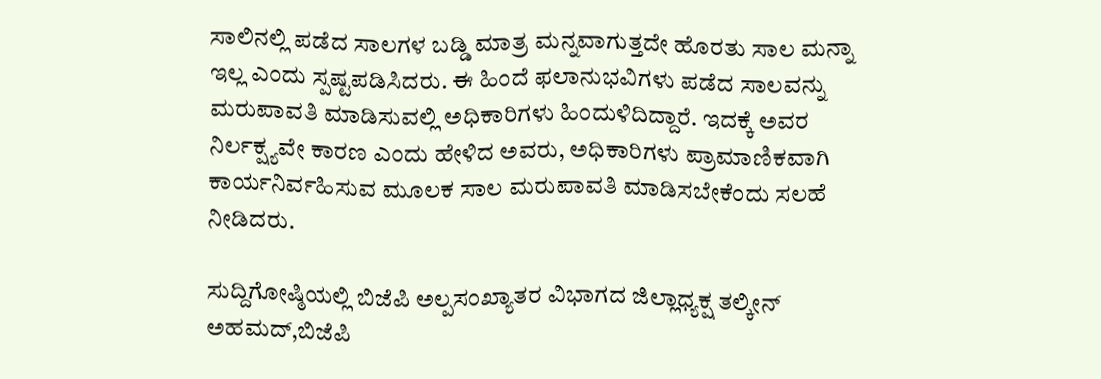ಸಾಲಿನಲ್ಲಿ ಪಡೆದ ಸಾಲಗಳ ಬಡ್ಡಿ ಮಾತ್ರ ಮನ್ನವಾಗುತ್ತದೇ ಹೊರತು ಸಾಲ ಮನ್ನಾ ಇಲ್ಲ ಎಂದು ಸ್ಪಷ್ಟಪಡಿಸಿದರು. ಈ ಹಿಂದೆ ಫಲಾನುಭವಿಗಳು ಪಡೆದ ಸಾಲವನ್ನು ಮರುಪಾವತಿ ಮಾಡಿಸುವಲ್ಲಿ ಅಧಿಕಾರಿಗಳು ಹಿಂದುಳಿದಿದ್ದಾರೆ. ಇದಕ್ಕೆ ಅವರ ನಿರ್ಲಕ್ಷ್ಯವೇ ಕಾರಣ ಎಂದು ಹೇಳಿದ ಅವರು, ಅಧಿಕಾರಿಗಳು ಪ್ರಾಮಾಣಿಕವಾಗಿ ಕಾರ್ಯನಿರ್ವಹಿಸುವ ಮೂಲಕ ಸಾಲ ಮರುಪಾವತಿ ಮಾಡಿಸಬೇಕೆಂದು ಸಲಹೆ ನೀಡಿದರು.

ಸುದ್ದಿಗೋಷ್ಠಿಯಲ್ಲಿ ಬಿಜೆಪಿ ಅಲ್ಪಸಂಖ್ಯಾತರ ವಿಭಾಗದ ಜಿಲ್ಲಾಧ್ಯಕ್ಷ ತಲ್ಕೀನ್ ಅಹಮದ್,ಬಿಜೆಪಿ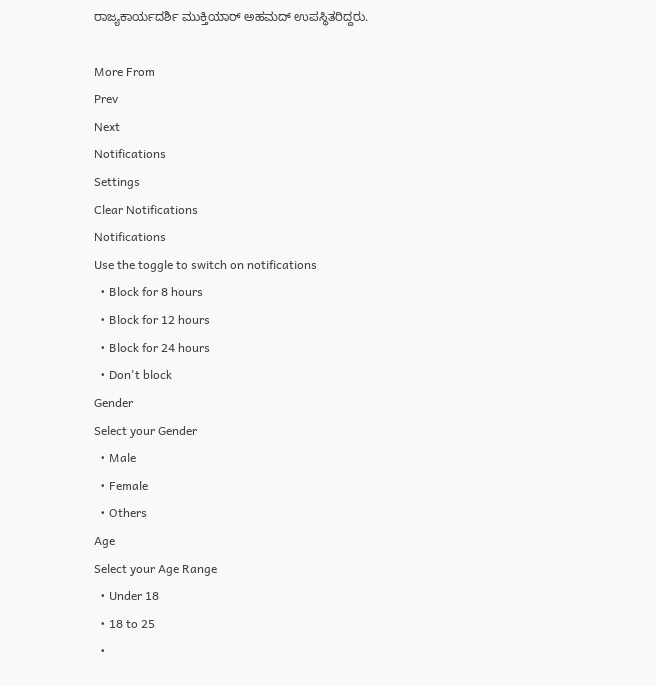ರಾಜ್ಯಕಾರ್ಯದರ್ಶಿ ಮುಕ್ತಿಯಾರ್ ಅಹಮದ್ ಉಪಸ್ಥಿತರಿದ್ದರು.

More From
Prev
Next
Notifications
Settings
Clear Notifications
Notifications
Use the toggle to switch on notifications
  • Block for 8 hours
  • Block for 12 hours
  • Block for 24 hours
  • Don't block
Gender
Select your Gender
  • Male
  • Female
  • Others
Age
Select your Age Range
  • Under 18
  • 18 to 25
  •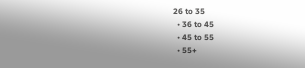26 to 35
  • 36 to 45
  • 45 to 55
  • 55+